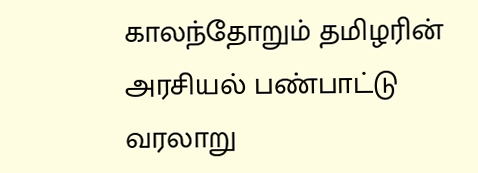காலந்தோறும் தமிழரின் அரசியல் பண்பாட்டு வரலாறு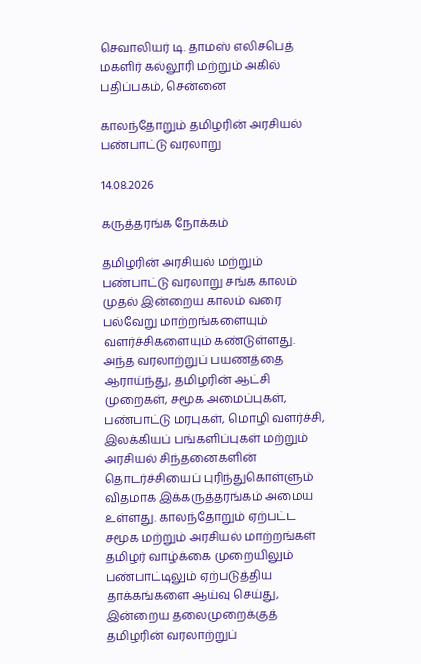செவாலியர் டி. தாமஸ் எலிசபெத் மகளிர் கல்லூரி மற்றும் அகில் பதிப்பகம், சென்னை

காலந்தோறும் தமிழரின் அரசியல் பண்பாட்டு வரலாறு

14.08.2026

கருத்தரங்க நோக்கம்

தமிழரின் அரசியல் மற்றும் பண்பாட்டு வரலாறு சங்க காலம் முதல் இன்றைய காலம் வரை பல்வேறு மாற்றங்களையும் வளர்ச்சிகளையும் கண்டுள்ளது. அந்த வரலாற்றுப் பயணத்தை ஆராய்ந்து, தமிழரின் ஆட்சி முறைகள், சமூக அமைப்புகள், பண்பாட்டு மரபுகள், மொழி வளர்ச்சி, இலக்கியப் பங்களிப்புகள் மற்றும் அரசியல் சிந்தனைகளின் தொடர்ச்சியைப் புரிந்துகொள்ளும் விதமாக இக்கருத்தரங்கம் அமைய உள்ளது. காலந்தோறும் ஏற்பட்ட சமூக மற்றும் அரசியல் மாற்றங்கள் தமிழர் வாழ்க்கை முறையிலும் பண்பாட்டிலும் ஏற்படுத்திய தாக்கங்களை ஆய்வு செய்து, இன்றைய தலைமுறைக்குத் தமிழரின் வரலாற்றுப்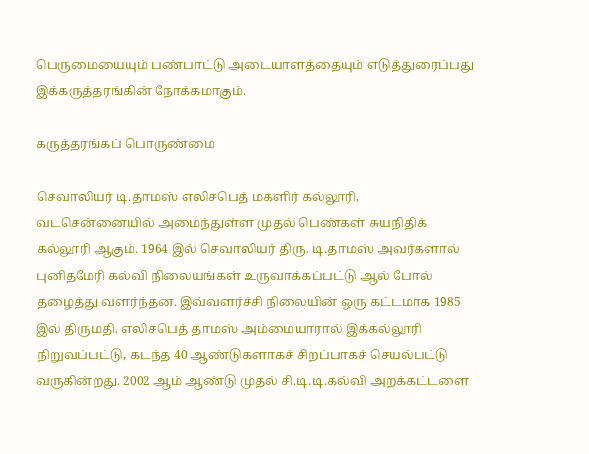பெருமையையும் பண்பாட்டு அடையாளத்தையும் எடுத்துரைப்பது இக்கருத்தரங்கின் நோக்கமாகும்.

கருத்தரங்கப் பொருண்மை

செவாலியர் டி.தாமஸ் எலிசபெத் மகளிர் கல்லூரி, வடசென்னையில் அமைந்துள்ள முதல் பெண்கள் சுயநிதிக் கல்லூரி ஆகும். 1964 இல் செவாலியர் திரு. டி.தாமஸ் அவர்களால் புனிதமேரி கல்வி நிலையங்கள் உருவாக்கப்பட்டு ஆல் போல் தழைத்து வளர்ந்தன. இவ்வளர்ச்சி நிலையின் ஒரு கட்டமாக 1985 இல் திருமதி. எலிசபெத் தாமஸ் அம்மையாரால் இக்கல்லூரி நிறுவப்பட்டு, கடந்த 40 ஆண்டுகளாகச் சிறப்பாகச் செயல்பட்டு வருகின்றது. 2002 ஆம் ஆண்டு முதல் சி.டி.டி.கல்வி அறக்கட்டளை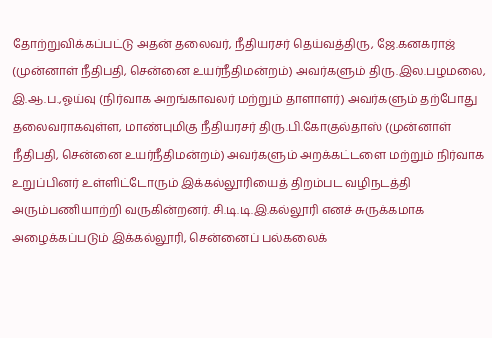தோற்றுவிக்கப்பட்டு அதன் தலைவர், நீதியரசர் தெய்வத்திரு, ஜே.கனகராஜ் (முன்னாள் நீதிபதி, சென்னை உயர்நீதிமன்றம்) அவர்களும் திரு.இல.பழமலை, இ.ஆ.ப.,ஓய்வு (நிர்வாக அறங்காவலர் மற்றும் தாளாளர்) அவர்களும் தற்போது தலைவராகவுள்ள, மாண்புமிகு நீதியரசர் திரு.பி.கோகுல்தாஸ் (முன்னாள் நீதிபதி, சென்னை உயர்நீதிமன்றம்) அவர்களும் அறக்கட்டளை மற்றும் நிர்வாக உறுப்பினர் உள்ளிட்டோரும் இக்கல்லூரியைத் திறம்பட வழிநடத்தி அரும்பணியாற்றி வருகின்றனர். சி.டி.டி.இ.கல்லூரி எனச் சுருக்கமாக அழைக்கப்படும் இக்கல்லூரி, சென்னைப் பல்கலைக்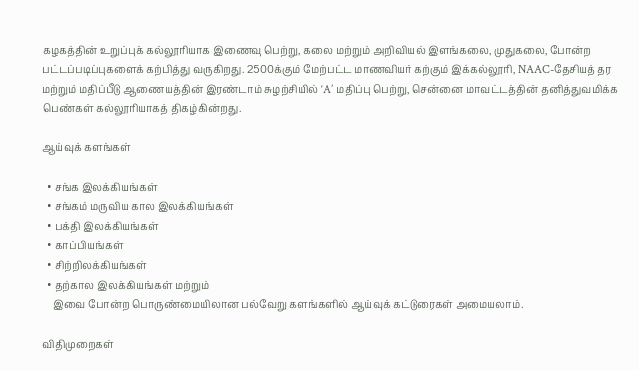கழகத்தின் உறுப்புக் கல்லூரியாக இணைவு பெற்று, கலை மற்றும் அறிவியல் இளங்கலை, முதுகலை, போன்ற பட்டப்படிப்புகளைக் கற்பித்து வருகிறது. 2500க்கும் மேற்பட்ட மாணவியர் கற்கும் இக்கல்லூரி, NAAC-தேசியத் தர மற்றும் மதிப்பீடு ஆணையத்தின் இரண்டாம் சுழற்சியில் ‘A’ மதிப்பு பெற்று, சென்னை மாவட்டத்தின் தனித்துவமிக்க பெண்கள் கல்லூரியாகத் திகழ்கின்றது.

ஆய்வுக் களங்கள்

  • சங்க இலக்கியங்கள்
  • சங்கம் மருவிய கால இலக்கியங்கள்
  • பக்தி இலக்கியங்கள்
  • காப்பியங்கள்
  • சிற்றிலக்கியங்கள்
  • தற்கால இலக்கியங்கள் மற்றும்
    இவை போன்ற பொருண்மையிலான பல்வேறு களங்களில் ஆய்வுக் கட்டுரைகள் அமையலாம்.

விதிமுறைகள்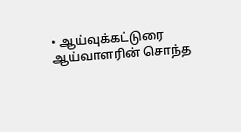• ஆய்வுக்கட்டுரை ஆய்வாளரின் சொந்த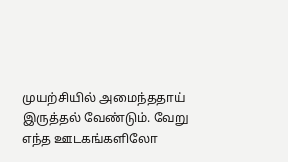முயற்சியில் அமைந்ததாய் இருத்தல் வேண்டும். வேறு எந்த ஊடகங்களிலோ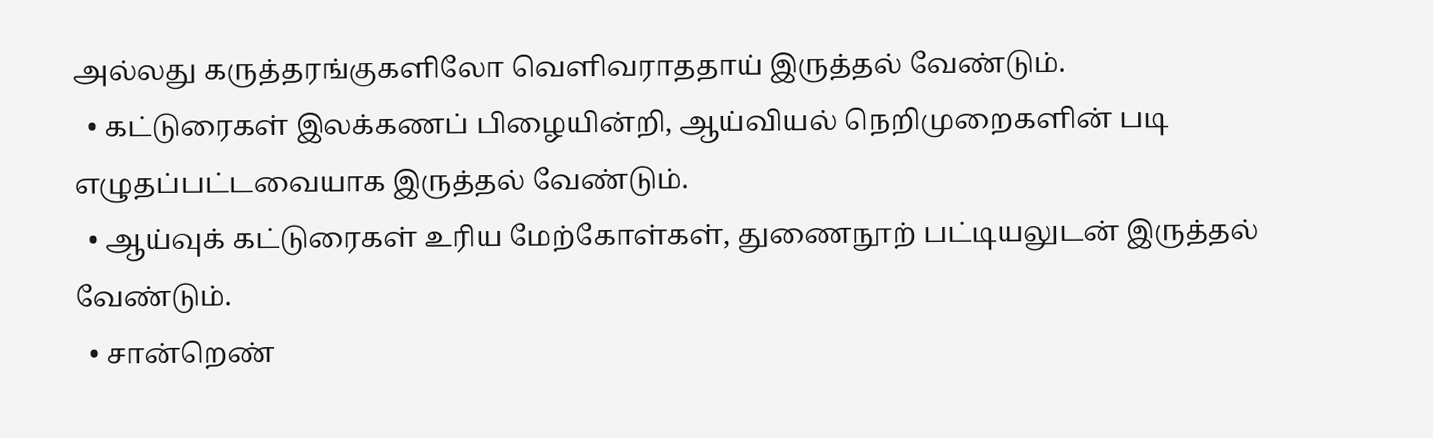அல்லது கருத்தரங்குகளிலோ வெளிவராததாய் இருத்தல் வேண்டும்.
  • கட்டுரைகள் இலக்கணப் பிழையின்றி, ஆய்வியல் நெறிமுறைகளின் படி எழுதப்பட்டவையாக இருத்தல் வேண்டும்.
  • ஆய்வுக் கட்டுரைகள் உரிய மேற்கோள்கள், துணைநூற் பட்டியலுடன் இருத்தல் வேண்டும்.
  • சான்றெண்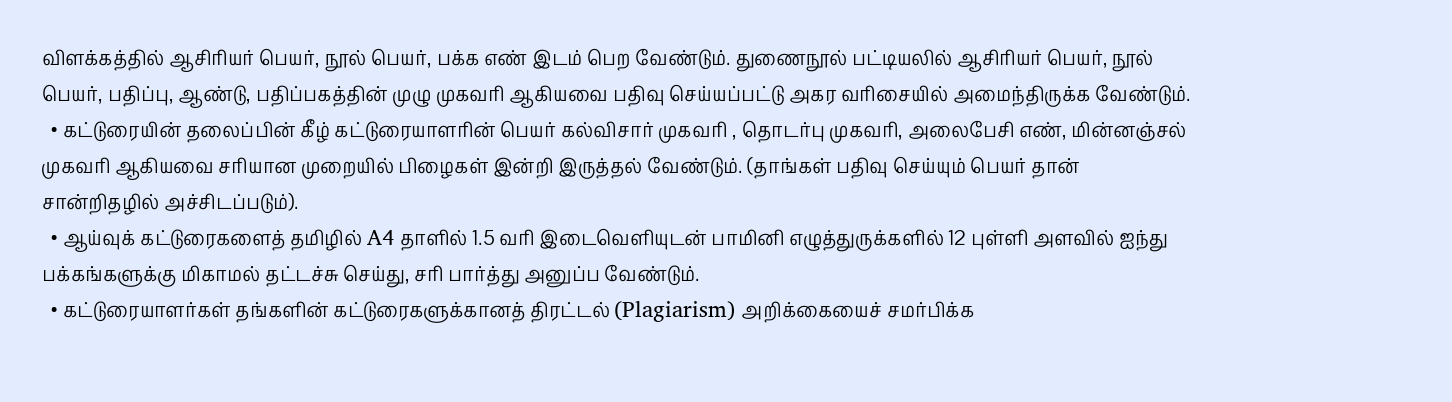விளக்கத்தில் ஆசிரியர் பெயர், நூல் பெயர், பக்க எண் இடம் பெற வேண்டும். துணைநூல் பட்டியலில் ஆசிரியர் பெயர், நூல் பெயர், பதிப்பு, ஆண்டு, பதிப்பகத்தின் முழு முகவரி ஆகியவை பதிவு செய்யப்பட்டு அகர வரிசையில் அமைந்திருக்க வேண்டும்.
  • கட்டுரையின் தலைப்பின் கீழ் கட்டுரையாளரின் பெயர் கல்விசார் முகவரி , தொடர்பு முகவரி, அலைபேசி எண், மின்னஞ்சல் முகவரி ஆகியவை சரியான முறையில் பிழைகள் இன்றி இருத்தல் வேண்டும். (தாங்கள் பதிவு செய்யும் பெயர் தான் சான்றிதழில் அச்சிடப்படும்).
  • ஆய்வுக் கட்டுரைகளைத் தமிழில் A4 தாளில் 1.5 வரி இடைவெளியுடன் பாமினி எழுத்துருக்களில் 12 புள்ளி அளவில் ஐந்து பக்கங்களுக்கு மிகாமல் தட்டச்சு செய்து, சரி பார்த்து அனுப்ப வேண்டும்.
  • கட்டுரையாளர்கள் தங்களின் கட்டுரைகளுக்கானத் திரட்டல் (Plagiarism) அறிக்கையைச் சமர்பிக்க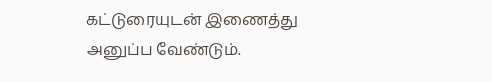கட்டுரையுடன் இணைத்து அனுப்ப வேண்டும்.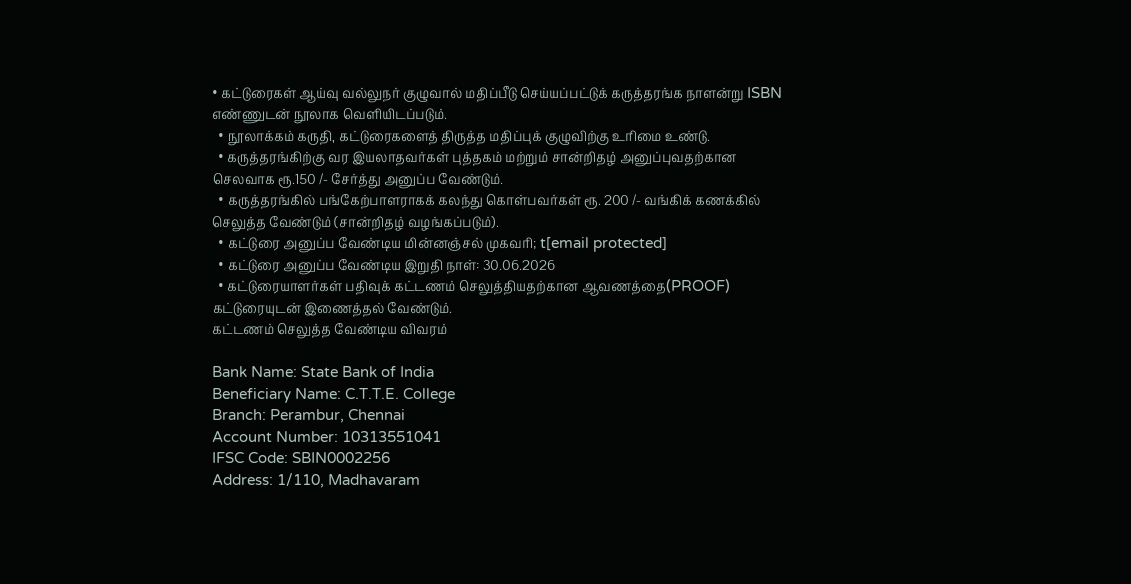• கட்டுரைகள் ஆய்வு வல்லுநர் குழுவால் மதிப்பீடு செய்யப்பட்டுக் கருத்தரங்க நாளன்று ISBN எண்ணுடன் நூலாக வெளியிடப்படும்.
  • நூலாக்கம் கருதி, கட்டுரைகளைத் திருத்த மதிப்புக் குழுவிற்கு உரிமை உண்டு.
  • கருத்தரங்கிற்கு வர இயலாதவர்கள் புத்தகம் மற்றும் சான்றிதழ் அனுப்புவதற்கான செலவாக ரூ.150 /- சேர்த்து அனுப்ப வேண்டும்.
  • கருத்தரங்கில் பங்கேற்பாளராகக் கலந்து கொள்பவர்கள் ரூ. 200 /- வங்கிக் கணக்கில் செலுத்த வேண்டும் (சான்றிதழ் வழங்கப்படும்).
  • கட்டுரை அனுப்ப வேண்டிய மின்னஞ்சல் முகவரி; t[email protected]
  • கட்டுரை அனுப்ப வேண்டிய இறுதி நாள்: 30.06.2026
  • கட்டுரையாளர்கள் பதிவுக் கட்டணம் செலுத்தியதற்கான ஆவணத்தை(PROOF) கட்டுரையுடன் இணைத்தல் வேண்டும்.
கட்டணம் செலுத்த வேண்டிய விவரம்

Bank Name: State Bank of India
Beneficiary Name: C.T.T.E. College
Branch: Perambur, Chennai
Account Number: 10313551041
IFSC Code: SBIN0002256
Address: 1/110, Madhavaram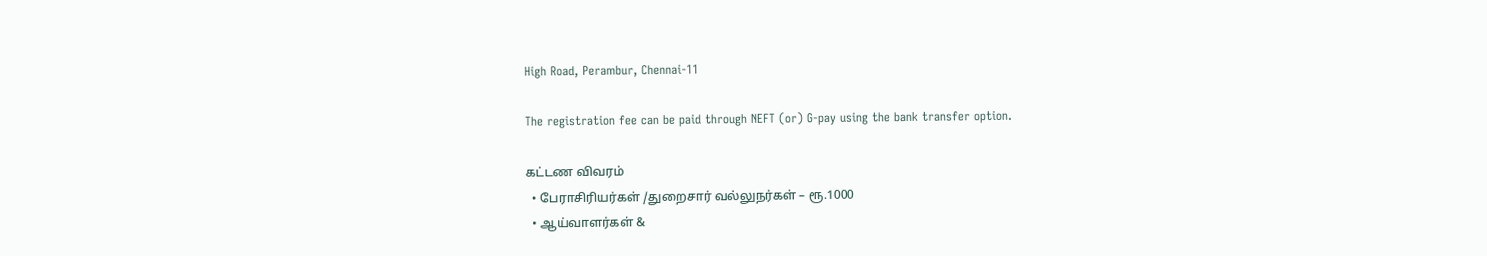High Road, Perambur, Chennai-11

The registration fee can be paid through NEFT (or) G-pay using the bank transfer option.

கட்டண விவரம்
  • பேராசிரியர்கள் /துறைசார் வல்லுநர்கள் – ரூ.1000
  • ஆய்வாளர்கள் &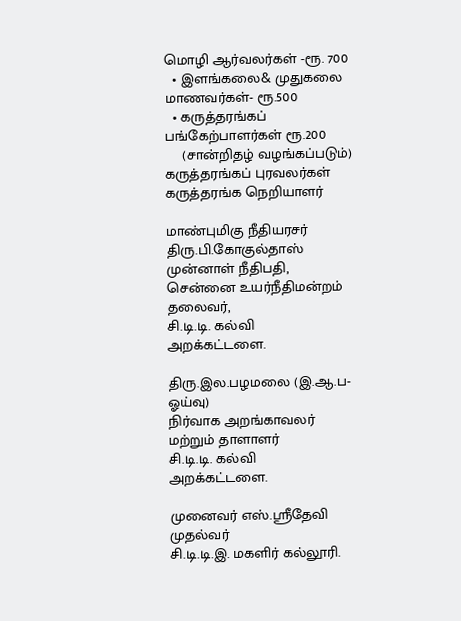மொழி ஆர்வலர்கள் -ரூ. 700
  • இளங்கலை& முதுகலை மாணவர்கள்- ரூ.500
  • கருத்தரங்கப் பங்கேற்பாளர்கள் ரூ.200
    (சான்றிதழ் வழங்கப்படும்)
கருத்தரங்கப் புரவலர்கள்
கருத்தரங்க நெறியாளர்

மாண்புமிகு நீதியரசர் திரு.பி.கோகுல்தாஸ்
முன்னாள் நீதிபதி,
சென்னை உயர்நீதிமன்றம் தலைவர்,
சி.டி.டி. கல்வி அறக்கட்டளை.

திரு.இல.பழமலை (இ.ஆ.ப-ஓய்வு)
நிர்வாக அறங்காவலர் மற்றும் தாளாளர்
சி.டி.டி. கல்வி அறக்கட்டளை.

முனைவர் எஸ்.ஸ்ரீதேவி
முதல்வர்
சி.டி.டி.இ. மகளிர் கல்லூரி.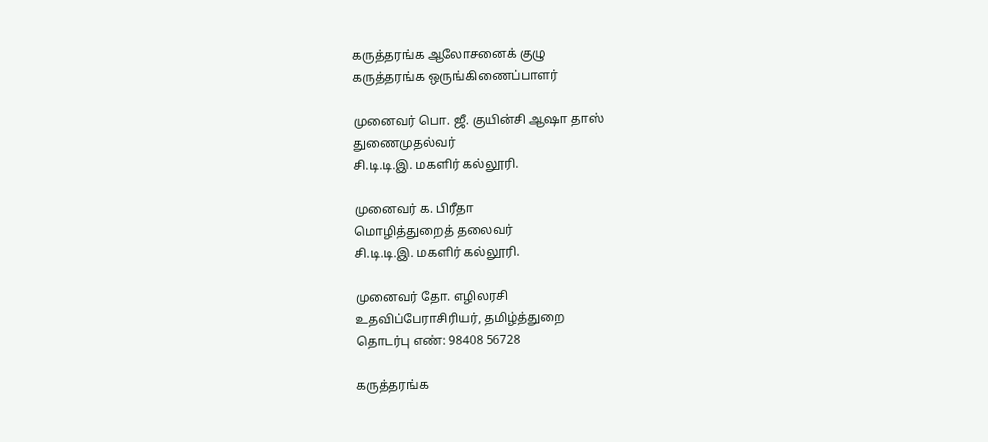கருத்தரங்க ஆலோசனைக் குழு
கருத்தரங்க ஒருங்கிணைப்பாளர்

முனைவர் பொ. ஜீ. குயின்சி ஆஷா தாஸ்
துணைமுதல்வர்
சி.டி.டி.இ. மகளிர் கல்லூரி.

முனைவர் க. பிரீதா
மொழித்துறைத் தலைவர்
சி.டி.டி.இ. மகளிர் கல்லூரி.

முனைவர் தோ. எழிலரசி
உதவிப்பேராசிரியர், தமிழ்த்துறை
தொடர்பு எண்: 98408 56728

கருத்தரங்க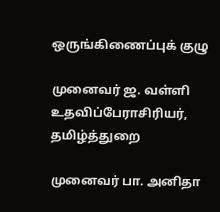ஒருங்கிணைப்புக் குழு

முனைவர் ஜ. வள்ளி
உதவிப்பேராசிரியர்,
தமிழ்த்துறை

முனைவர் பா. அனிதா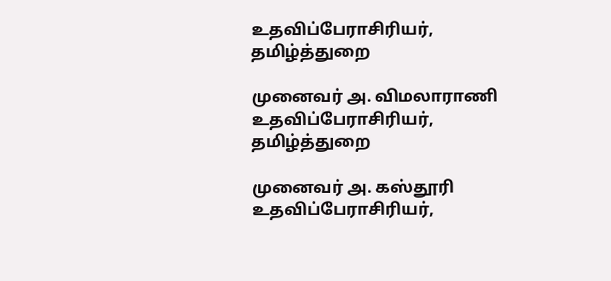உதவிப்பேராசிரியர்,
தமிழ்த்துறை

முனைவர் அ. விமலாராணி
உதவிப்பேராசிரியர்,
தமிழ்த்துறை

முனைவர் அ. கஸ்தூரி
உதவிப்பேராசிரியர்,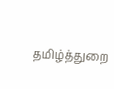தமிழ்த்துறை